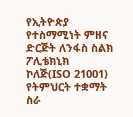የኢትዮጵያ የተስማሚነት ምዘና ድርጅት ለንፋስ ስልክ ፖሊቴክኒክ ኮለጅ(ISO 21001) የትምህርት ተቋማት ስራ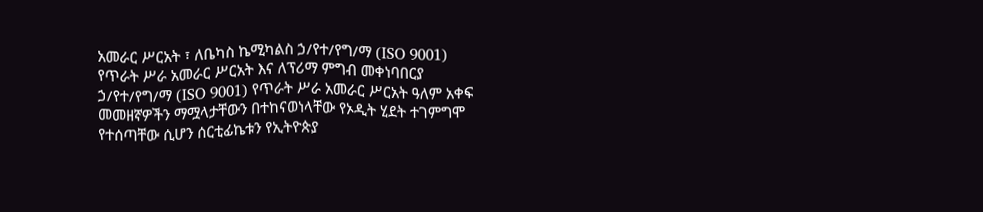አመራር ሥርአት ፣ ለቤካስ ኬሚካልስ ኃ/የተ/የግ/ማ (ISO 9001) የጥራት ሥራ አመራር ሥርአት እና ለፕሪማ ምግብ መቀነባበርያ ኃ/የተ/የግ/ማ (ISO 9001) የጥራት ሥራ አመራር ሥርአት ዓለም አቀፍ መመዘኛዎችን ማሟላታቸውን በተከናወነላቸው የኦዲት ሂደት ተገምግሞ የተሰጣቸው ሲሆን ሰርቲፊኬቱን የኢትዮጵያ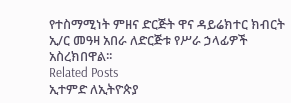የተስማሚነት ምዘና ድርጅት ዋና ዳይሬክተር ክብርት ኢ/ር መዓዛ አበራ ለድርጅቱ የሥራ ኃላፊዎች አስረክበዋል፡፡
Related Posts
ኢተምድ ለኢትዮጵያ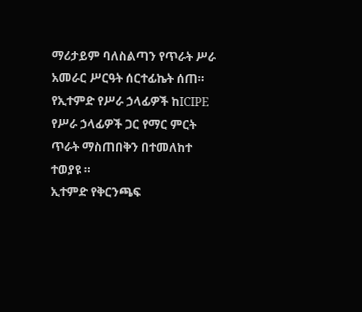ማሪታይም ባለስልጣን የጥራት ሥራ አመራር ሥርዓት ሰርተፊኬት ሰጠ።
የኢተምድ የሥራ ኃላፊዎች ከICIPE የሥራ ኃላፊዎች ጋር የማር ምርት ጥራት ማስጠበቅን በተመለከተ ተወያዩ ።
ኢተምድ የቅርንጫፍ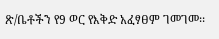ጽ/ቤቶችን የ9 ወር የእቅድ አፈፃፀም ገመገመ፡፡